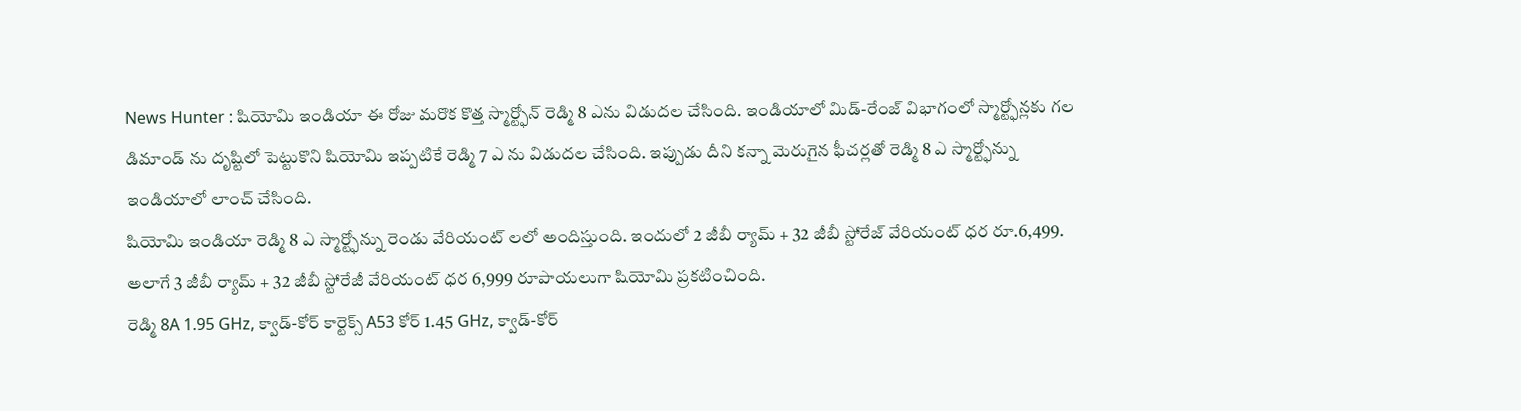News Hunter : షియోమి ఇండియా ఈ రోజు మరొక కొత్త స్మార్ట్ఫోన్ రెడ్మి 8 ఎను విడుదల చేసింది. ఇండియాలో మిడ్-రేంజ్ విభాగంలో స్మార్ట్ఫోన్లకు గల డిమాండ్ ను దృష్టిలో పెట్టుకొని షియోమి ఇప్పటికే రెడ్మి 7 ఎ ను విడుదల చేసింది. ఇప్పుడు దీని కన్నా మెరుగైన ఫీచర్లతో రెడ్మి 8 ఎ స్మార్ట్ఫోన్ను ఇండియాలో లాంచ్ చేసింది.
షియోమి ఇండియా రెడ్మి 8 ఎ స్మార్ట్ఫోన్ను రెండు వేరియంట్ లలో అందిస్తుంది. ఇందులో 2 జీబీ ర్యామ్ + 32 జీబీ స్టోరేజ్ వేరియంట్ ధర రూ.6,499. అలాగే 3 జీబీ ర్యామ్ + 32 జీబీ స్టోరేజీ వేరియంట్ ధర 6,999 రూపాయలుగా షియోమి ప్రకటించింది.
రెడ్మి 8A 1.95 GHz, క్వాడ్-కోర్ కార్టెక్స్ A53 కోర్ 1.45 GHz, క్వాడ్-కోర్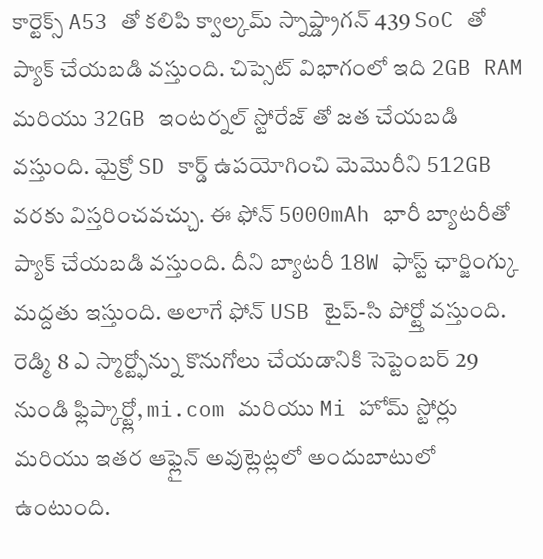కార్టెక్స్ A53 తో కలిపి క్వాల్కమ్ స్నాప్డ్రాగన్ 439 SoC తో ప్యాక్ చేయబడి వస్తుంది. చిప్సెట్ విభాగంలో ఇది 2GB RAM మరియు 32GB ఇంటర్నల్ స్టోరేజ్ తో జత చేయబడి వస్తుంది. మైక్రో SD కార్డ్ ఉపయోగించి మెమొరీని 512GB వరకు విస్తరించవచ్చు. ఈ ఫోన్ 5000mAh భారీ బ్యాటరీతో ప్యాక్ చేయబడి వస్తుంది. దీని బ్యాటరీ 18W ఫాస్ట్ ఛార్జింగ్కు మద్దతు ఇస్తుంది. అలాగే ఫోన్ USB టైప్-సి పోర్ట్తో వస్తుంది.
రెడ్మి 8 ఎ స్మార్ట్ఫోన్ను కొనుగోలు చేయడానికి సెప్టెంబర్ 29 నుండి ఫ్లిప్కార్ట్లో, mi.com మరియు Mi హోమ్ స్టోర్లు మరియు ఇతర ఆఫ్లైన్ అవుట్లెట్లలో అందుబాటులో ఉంటుంది.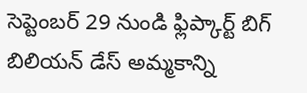సెప్టెంబర్ 29 నుండి ఫ్లిప్కార్ట్ బిగ్ బిలియన్ డేస్ అమ్మకాన్ని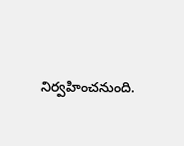నిర్వహించనుంది.